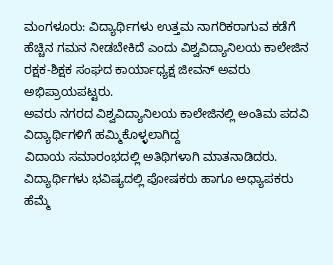ಮಂಗಳೂರು: ವಿದ್ಯಾರ್ಥಿಗಳು ಉತ್ತಮ ನಾಗರಿಕರಾಗುವ ಕಡೆಗೆ ಹೆಚ್ಚಿನ ಗಮನ ನೀಡಬೇಕಿದೆ ಎಂದು ವಿಶ್ವವಿದ್ಯಾನಿಲಯ ಕಾಲೇಜಿನ ರಕ್ಷಕ-ಶಿಕ್ಷಕ ಸಂಘದ ಕಾರ್ಯಾಧ್ಯಕ್ಷ ಜೀವನ್ ಅವರು ಅಭಿಪ್ರಾಯಪಟ್ಟರು.
ಅವರು ನಗರದ ವಿಶ್ವವಿದ್ಯಾನಿಲಯ ಕಾಲೇಜಿನಲ್ಲಿ ಅಂತಿಮ ಪದವಿ ವಿದ್ಯಾರ್ಥಿಗಳಿಗೆ ಹಮ್ಮಿಕೊಳ್ಳಲಾಗಿದ್ದ
ವಿದಾಯ ಸಮಾರಂಭದಲ್ಲಿ ಅತಿಥಿಗಳಾಗಿ ಮಾತನಾಡಿದರು. ವಿದ್ಯಾರ್ಥಿಗಳು ಭವಿಷ್ಯದಲ್ಲಿ ಪೋಷಕರು ಹಾಗೂ ಅಧ್ಯಾಪಕರು
ಹೆಮ್ಮೆ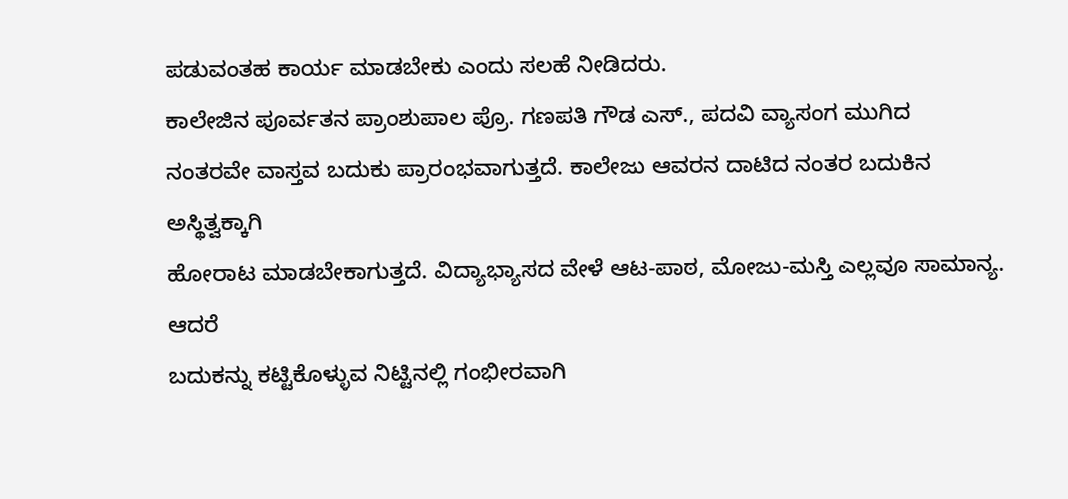ಪಡುವಂತಹ ಕಾರ್ಯ ಮಾಡಬೇಕು ಎಂದು ಸಲಹೆ ನೀಡಿದರು.
ಕಾಲೇಜಿನ ಪೂರ್ವತನ ಪ್ರಾಂಶುಪಾಲ ಪ್ರೊ. ಗಣಪತಿ ಗೌಡ ಎಸ್., ಪದವಿ ವ್ಯಾಸಂಗ ಮುಗಿದ
ನಂತರವೇ ವಾಸ್ತವ ಬದುಕು ಪ್ರಾರಂಭವಾಗುತ್ತದೆ. ಕಾಲೇಜು ಆವರನ ದಾಟಿದ ನಂತರ ಬದುಕಿನ ಅಸ್ಥಿತ್ವಕ್ಕಾಗಿ
ಹೋರಾಟ ಮಾಡಬೇಕಾಗುತ್ತದೆ. ವಿದ್ಯಾಭ್ಯಾಸದ ವೇಳೆ ಆಟ-ಪಾಠ, ಮೋಜು-ಮಸ್ತಿ ಎಲ್ಲವೂ ಸಾಮಾನ್ಯ. ಆದರೆ
ಬದುಕನ್ನು ಕಟ್ಟಿಕೊಳ್ಳುವ ನಿಟ್ಟಿನಲ್ಲಿ ಗಂಭೀರವಾಗಿ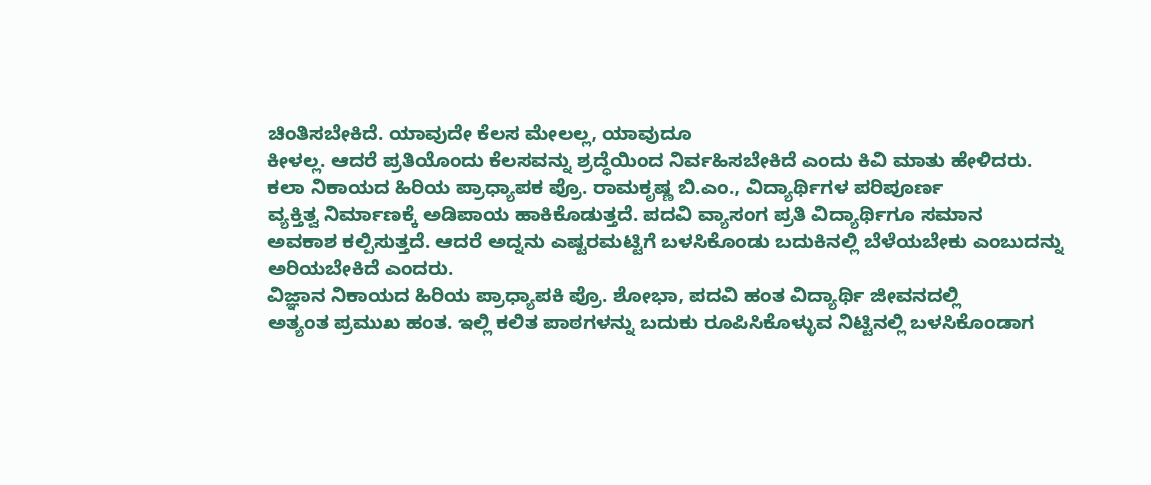ಚಿಂತಿಸಬೇಕಿದೆ. ಯಾವುದೇ ಕೆಲಸ ಮೇಲಲ್ಲ, ಯಾವುದೂ
ಕೀಳಲ್ಲ. ಆದರೆ ಪ್ರತಿಯೊಂದು ಕೆಲಸವನ್ನು ಶ್ರದ್ಧೆಯಿಂದ ನಿರ್ವಹಿಸಬೇಕಿದೆ ಎಂದು ಕಿವಿ ಮಾತು ಹೇಳಿದರು.
ಕಲಾ ನಿಕಾಯದ ಹಿರಿಯ ಪ್ರಾಧ್ಯಾಪಕ ಪ್ರೊ. ರಾಮಕೃಷ್ಣ ಬಿ.ಎಂ., ವಿದ್ಯಾರ್ಥಿಗಳ ಪರಿಪೂರ್ಣ
ವ್ಯಕ್ತಿತ್ವ ನಿರ್ಮಾಣಕ್ಕೆ ಅಡಿಪಾಯ ಹಾಕಿಕೊಡುತ್ತದೆ. ಪದವಿ ವ್ಯಾಸಂಗ ಪ್ರತಿ ವಿದ್ಯಾರ್ಥಿಗೂ ಸಮಾನ
ಅವಕಾಶ ಕಲ್ಪಿಸುತ್ತದೆ. ಆದರೆ ಅದ್ನನು ಎಷ್ಟರಮಟ್ಟಿಗೆ ಬಳಸಿಕೊಂಡು ಬದುಕಿನಲ್ಲಿ ಬೆಳೆಯಬೇಕು ಎಂಬುದನ್ನು
ಅರಿಯಬೇಕಿದೆ ಎಂದರು.
ವಿಜ್ಞಾನ ನಿಕಾಯದ ಹಿರಿಯ ಪ್ರಾಧ್ಯಾಪಕಿ ಪ್ರೊ. ಶೋಭಾ, ಪದವಿ ಹಂತ ವಿದ್ಯಾರ್ಥಿ ಜೀವನದಲ್ಲಿ
ಅತ್ಯಂತ ಪ್ರಮುಖ ಹಂತ. ಇಲ್ಲಿ ಕಲಿತ ಪಾಠಗಳನ್ನು ಬದುಕು ರೂಪಿಸಿಕೊಳ್ಳುವ ನಿಟ್ಟಿನಲ್ಲಿ ಬಳಸಿಕೊಂಡಾಗ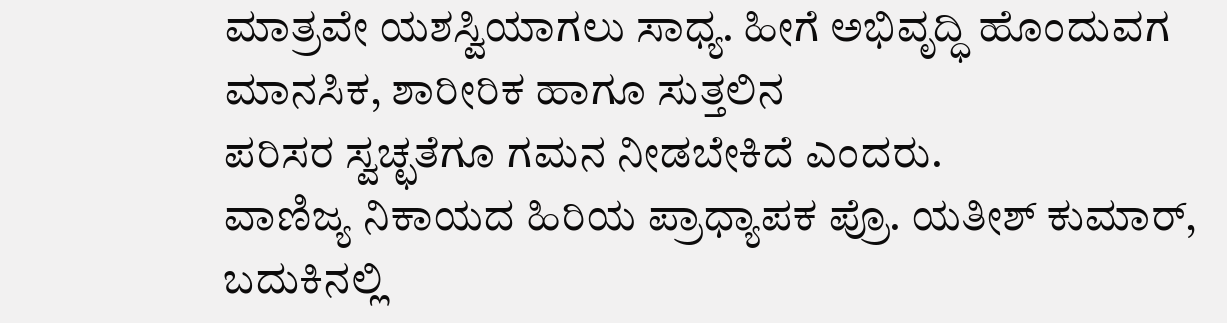ಮಾತ್ರವೇ ಯಶಸ್ವಿಯಾಗಲು ಸಾಧ್ಯ. ಹೀಗೆ ಅಭಿವೃದ್ಧಿ ಹೊಂದುವಗ ಮಾನಸಿಕ, ಶಾರೀರಿಕ ಹಾಗೂ ಸುತ್ತಲಿನ
ಪರಿಸರ ಸ್ವಚ್ಛತೆಗೂ ಗಮನ ನೀಡಬೇಕಿದೆ ಎಂದರು.
ವಾಣಿಜ್ಯ ನಿಕಾಯದ ಹಿರಿಯ ಪ್ರಾಧ್ಯಾಪಕ ಪ್ರೊ. ಯತೀಶ್ ಕುಮಾರ್, ಬದುಕಿನಲ್ಲಿ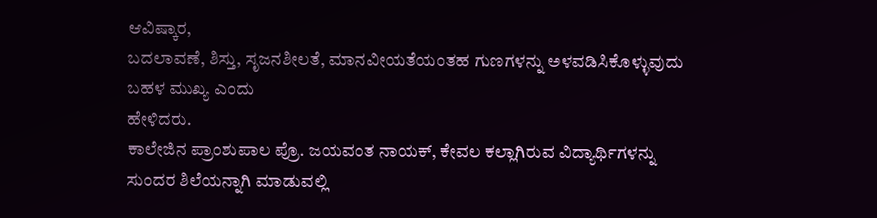ಆವಿಷ್ಕಾರ,
ಬದಲಾವಣೆ, ಶಿಸ್ತು, ಸೃಜನಶೀಲತೆ, ಮಾನವೀಯತೆಯಂತಹ ಗುಣಗಳನ್ನು ಅಳವಡಿಸಿಕೊಳ್ಳುವುದು ಬಹಳ ಮುಖ್ಯ ಎಂದು
ಹೇಳಿದರು.
ಕಾಲೇಜಿನ ಪ್ರಾಂಶುಪಾಲ ಪ್ರೊ. ಜಯವಂತ ನಾಯಕ್, ಕೇವಲ ಕಲ್ಲಾಗಿರುವ ವಿದ್ಯಾರ್ಥಿಗಳನ್ನು
ಸುಂದರ ಶಿಲೆಯನ್ನಾಗಿ ಮಾಡುವಲ್ಲಿ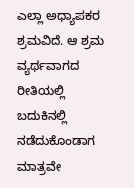ಎಲ್ಲಾ ಅಧ್ಯಾಪಕರ ಶ್ರಮವಿದೆ. ಆ ಶ್ರಮ ವ್ಯರ್ಥವಾಗದ ರೀತಿಯಲ್ಲಿ
ಬದುಕಿನಲ್ಲಿ ನಡೆದುಕೊಂಡಾಗ ಮಾತ್ರವೇ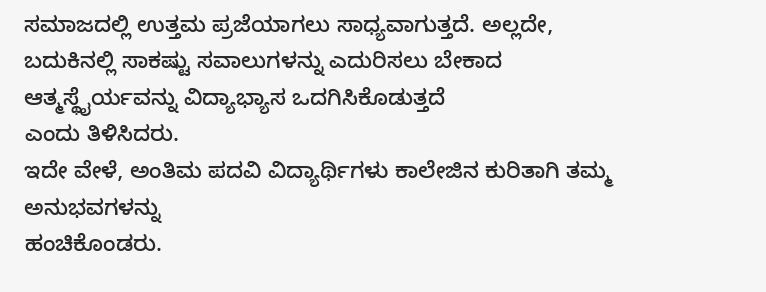ಸಮಾಜದಲ್ಲಿ ಉತ್ತಮ ಪ್ರಜೆಯಾಗಲು ಸಾಧ್ಯವಾಗುತ್ತದೆ. ಅಲ್ಲದೇ,
ಬದುಕಿನಲ್ಲಿ ಸಾಕಷ್ಟು ಸವಾಲುಗಳನ್ನು ಎದುರಿಸಲು ಬೇಕಾದ ಆತ್ಮಸ್ಥೈರ್ಯವನ್ನು ವಿದ್ಯಾಭ್ಯಾಸ ಒದಗಿಸಿಕೊಡುತ್ತದೆ
ಎಂದು ತಿಳಿಸಿದರು.
ಇದೇ ವೇಳೆ, ಅಂತಿಮ ಪದವಿ ವಿದ್ಯಾರ್ಥಿಗಳು ಕಾಲೇಜಿನ ಕುರಿತಾಗಿ ತಮ್ಮ ಅನುಭವಗಳನ್ನು
ಹಂಚಿಕೊಂಡರು.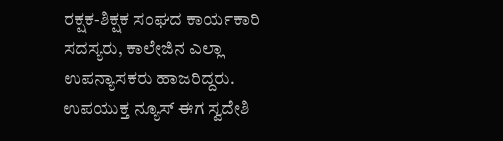ರಕ್ಷಕ-ಶಿಕ್ಷಕ ಸಂಘದ ಕಾರ್ಯಕಾರಿ ಸದಸ್ಯರು, ಕಾಲೇಜಿನ ಎಲ್ಲಾ ಉಪನ್ಯಾಸಕರು ಹಾಜರಿದ್ದರು.
ಉಪಯುಕ್ತ ನ್ಯೂಸ್ ಈಗ ಸ್ವದೇಶಿ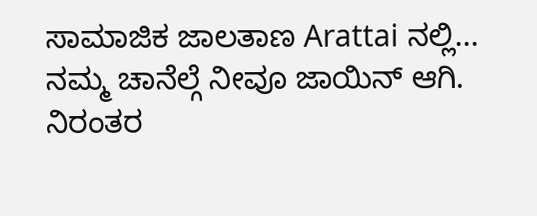ಸಾಮಾಜಿಕ ಜಾಲತಾಣ Arattai ನಲ್ಲಿ... ನಮ್ಮ ಚಾನೆಲ್ಗೆ ನೀವೂ ಜಾಯಿನ್ ಆಗಿ.
ನಿರಂತರ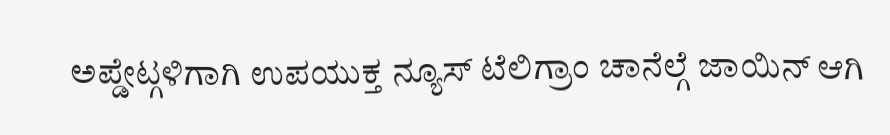ಅಪ್ಡೇಟ್ಗಳಿಗಾಗಿ ಉಪಯುಕ್ತ ನ್ಯೂಸ್ ಟೆಲಿಗ್ರಾಂ ಚಾನೆಲ್ಗೆ ಜಾಯಿನ್ ಆಗಿ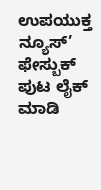ಉಪಯುಕ್ತ ನ್ಯೂಸ್’ ಫೇಸ್ಬುಕ್ ಪುಟ ಲೈಕ್ ಮಾಡಿ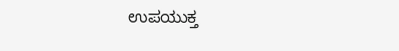ಉಪಯುಕ್ತ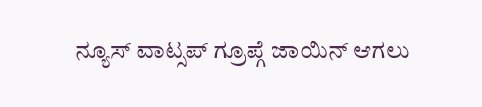ನ್ಯೂಸ್ ವಾಟ್ಸಪ್ ಗ್ರೂಪ್ಗೆ ಜಾಯಿನ್ ಆಗಲು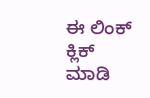ಈ ಲಿಂಕ್ ಕ್ಲಿಕ್ ಮಾಡಿ